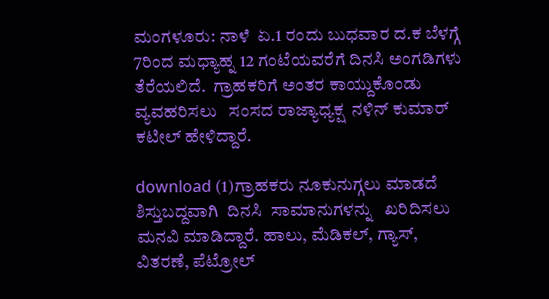ಮಂಗಳೂರು: ನಾಳೆ  ಏ.1 ರಂದು ಬುಧವಾರ ದ.ಕ ಬೆಳಗ್ಗೆ 7ರಿಂದ ಮಧ್ಯಾಹ್ನ 12 ಗಂಟೆಯವರೆಗೆ ದಿನಸಿ ಅಂಗಡಿಗಳು  ತೆರೆಯಲಿದೆ.  ಗ್ರಾಹಕರಿಗೆ ಅಂತರ ಕಾಯ್ದುಕೊಂಡು ವ್ಯವಹರಿಸಲು   ಸಂಸದ ರಾಜ್ಯಾಧ್ಯಕ್ಷ  ನಳಿನ್ ಕುಮಾರ್ ಕಟೀಲ್ ಹೇಳಿದ್ದಾರೆ.

download (1)ಗ್ರಾಹಕರು ನೂಕುನುಗ್ಗಲು ಮಾಡದೆ ಶಿಸ್ತುಬದ್ದವಾಗಿ  ದಿನಸಿ  ಸಾಮಾನುಗಳನ್ನು   ಖರಿದಿಸಲು ಮನವಿ ಮಾಡಿದ್ದಾರೆ. ಹಾಲು, ಮೆಡಿಕಲ್, ಗ್ಯಾಸ್, ವಿತರಣೆ, ಪೆಟ್ರೋಲ್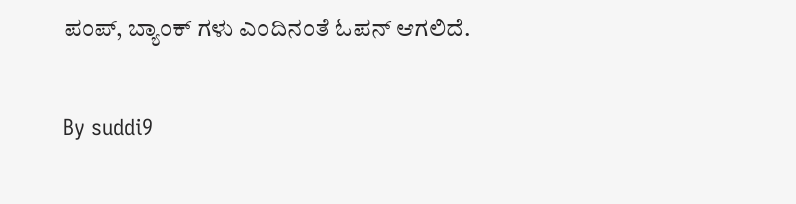ಪಂಪ್, ಬ್ಯಾಂಕ್ ಗಳು ಎಂದಿನಂತೆ ಓಪನ್ ಆಗಲಿದೆ.

By suddi9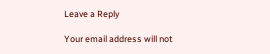Leave a Reply

Your email address will not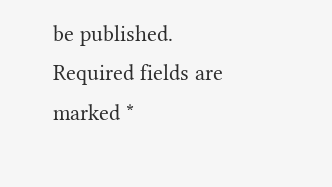be published. Required fields are marked *